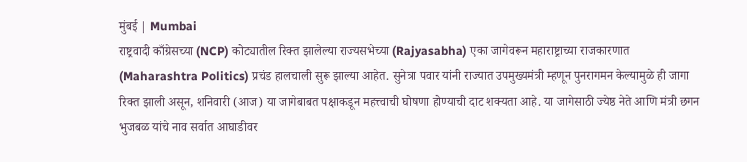मुंबई | Mumbai
राष्ट्रवादी काँग्रेसच्या (NCP) कोट्यातील रिक्त झालेल्या राज्यसभेच्या (Rajyasabha) एका जागेवरून महाराष्ट्राच्या राजकारणात (Maharashtra Politics) प्रचंड हालचाली सुरू झाल्या आहेत. सुनेत्रा पवार यांनी राज्यात उपमुख्यमंत्री म्हणून पुनरागमन केल्यामुळे ही जागा रिक्त झाली असून, शनिवारी (आज) या जागेबाबत पक्षाकडून महत्त्वाची घोषणा होण्याची दाट शक्यता आहे. या जागेसाठी ज्येष्ठ नेते आणि मंत्री छगन भुजबळ यांचे नाव सर्वात आघाडीवर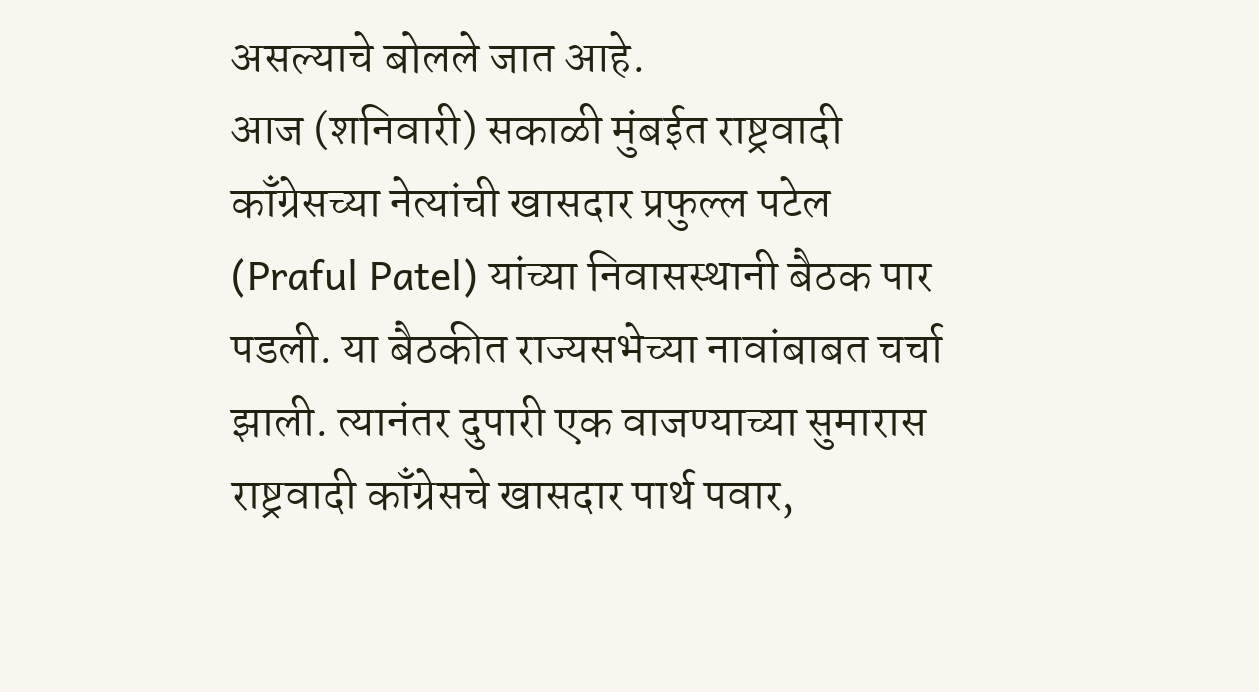असल्याचे बोलले जात आहे.
आज (शनिवारी) सकाळी मुंबईत राष्ट्रवादी काँग्रेसच्या नेत्यांची खासदार प्रफुल्ल पटेल (Praful Patel) यांच्या निवासस्थानी बैठक पार पडली. या बैठकीत राज्यसभेच्या नावांबाबत चर्चा झाली. त्यानंतर दुपारी एक वाजण्याच्या सुमारास राष्ट्रवादी काँग्रेसचे खासदार पार्थ पवार,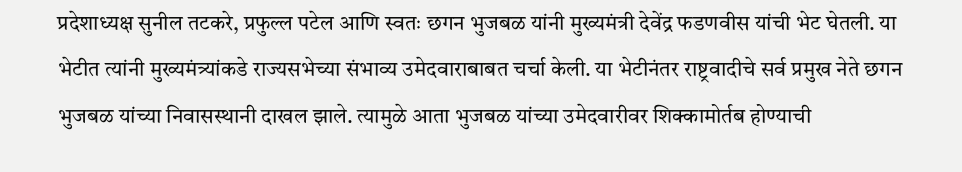प्रदेशाध्यक्ष सुनील तटकरे, प्रफुल्ल पटेल आणि स्वतः छगन भुजबळ यांनी मुख्यमंत्री देवेंद्र फडणवीस यांची भेट घेतली. या भेटीत त्यांनी मुख्यमंत्र्यांकडे राज्यसभेच्या संभाव्य उमेदवाराबाबत चर्चा केली. या भेटीनंतर राष्ट्रवादीचे सर्व प्रमुख नेते छगन भुजबळ यांच्या निवासस्थानी दाखल झाले. त्यामुळे आता भुजबळ यांच्या उमेदवारीवर शिक्कामोर्तब होण्याची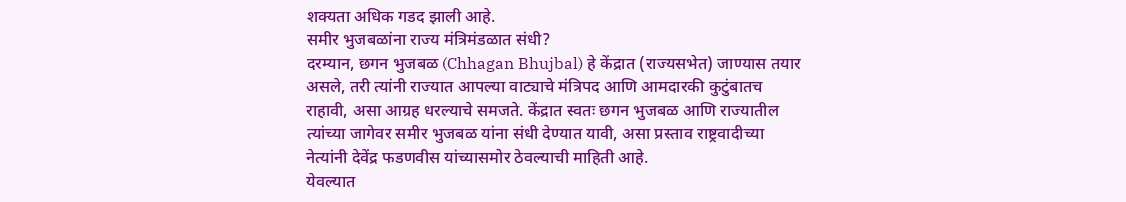शक्यता अधिक गडद झाली आहे.
समीर भुजबळांना राज्य मंत्रिमंडळात संधी?
दरम्यान, छगन भुजबळ (Chhagan Bhujbal) हे केंद्रात (राज्यसभेत) जाण्यास तयार असले, तरी त्यांनी राज्यात आपल्या वाट्याचे मंत्रिपद आणि आमदारकी कुटुंबातच राहावी, असा आग्रह धरल्याचे समजते. केंद्रात स्वतः छगन भुजबळ आणि राज्यातील त्यांच्या जागेवर समीर भुजबळ यांना संधी देण्यात यावी, असा प्रस्ताव राष्ट्रवादीच्या नेत्यांनी देवेंद्र फडणवीस यांच्यासमोर ठेवल्याची माहिती आहे.
येवल्यात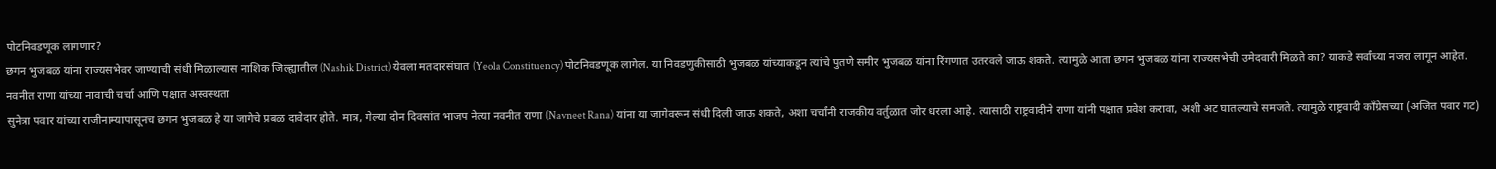पोटनिवडणूक लागणार?
छगन भुजबळ यांना राज्यसभेवर जाण्याची संधी मिळाल्यास नाशिक जिल्ह्यातील (Nashik District) येवला मतदारसंघात (Yeola Constituency) पोटनिवडणूक लागेल. या निवडणुकीसाठी भुजबळ यांच्याकडून त्यांचे पुतणे समीर भुजबळ यांना रिंगणात उतरवले जाऊ शकते. त्यामुळे आता छगन भुजबळ यांना राज्यसभेची उमेदवारी मिळते का? याकडे सर्वांच्या नजरा लागून आहेत.
नवनीत राणा यांच्या नावाची चर्चा आणि पक्षात अस्वस्थता
सुनेत्रा पवार यांच्या राजीनाम्यापासूनच छगन भुजबळ हे या जागेचे प्रबळ दावेदार होते. मात्र, गेल्या दोन दिवसांत भाजप नेत्या नवनीत राणा (Navneet Rana) यांना या जागेवरून संधी दिली जाऊ शकते, अशा चर्चांनी राजकीय वर्तुळात जोर धरला आहे. त्यासाठी राष्ट्रवादीने राणा यांनी पक्षात प्रवेश करावा, अशी अट घातल्याचे समजते. त्यामुळे राष्ट्रवादी काँग्रेसच्या (अजित पवार गट)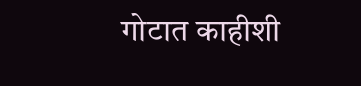गोटात काहीशी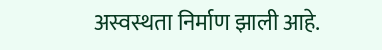अस्वस्थता निर्माण झाली आहे.